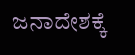ಜನಾದೇಶಕ್ಕೆ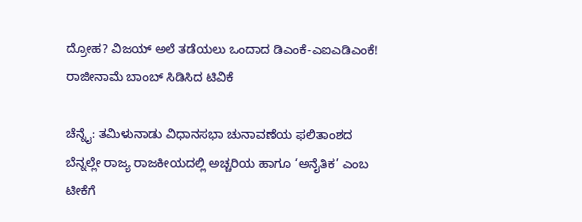ದ್ರೋಹ? ವಿಜಯ್ ಅಲೆ ತಡೆಯಲು ಒಂದಾದ ಡಿಎಂಕೆ-ಎಐಎಡಿಎಂಕೆ! ರಾಜೀನಾಮೆ ಬಾಂಬ್ ಸಿಡಿಸಿದ ಟಿವಿಕೆ

ಚೆನ್ನೈ: ತಮಿಳುನಾಡು ವಿಧಾನಸಭಾ ಚುನಾವಣೆಯ ಫಲಿತಾಂಶದ ಬೆನ್ನಲ್ಲೇ ರಾಜ್ಯ ರಾಜಕೀಯದಲ್ಲಿ ಅಚ್ಚರಿಯ ಹಾಗೂ ‘ಅನೈತಿಕ’ ಎಂಬ ಟೀಕೆಗೆ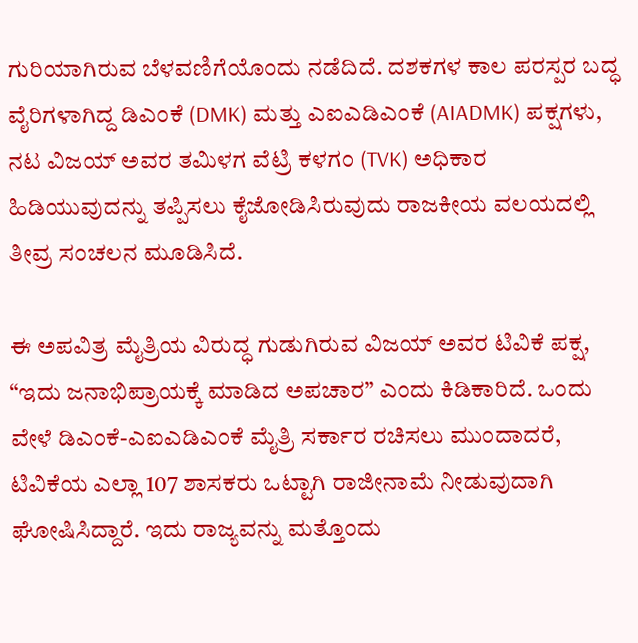ಗುರಿಯಾಗಿರುವ ಬೆಳವಣಿಗೆಯೊಂದು ನಡೆದಿದೆ. ದಶಕಗಳ ಕಾಲ ಪರಸ್ಪರ ಬದ್ಧ ವೈರಿಗಳಾಗಿದ್ದ ಡಿಎಂಕೆ (DMK) ಮತ್ತು ಎಐಎಡಿಎಂಕೆ (AIADMK) ಪಕ್ಷಗಳು, ನಟ ವಿಜಯ್ ಅವರ ತಮಿಳಗ ವೆಟ್ರಿ ಕಳಗಂ (TVK) ಅಧಿಕಾರ ಹಿಡಿಯುವುದನ್ನು ತಪ್ಪಿಸಲು ಕೈಜೋಡಿಸಿರುವುದು ರಾಜಕೀಯ ವಲಯದಲ್ಲಿ ತೀವ್ರ ಸಂಚಲನ ಮೂಡಿಸಿದೆ.

ಈ ಅಪವಿತ್ರ ಮೈತ್ರಿಯ ವಿರುದ್ಧ ಗುಡುಗಿರುವ ವಿಜಯ್ ಅವರ ಟಿವಿಕೆ ಪಕ್ಷ, “ಇದು ಜನಾಭಿಪ್ರಾಯಕ್ಕೆ ಮಾಡಿದ ಅಪಚಾರ” ಎಂದು ಕಿಡಿಕಾರಿದೆ. ಒಂದು ವೇಳೆ ಡಿಎಂಕೆ-ಎಐಎಡಿಎಂಕೆ ಮೈತ್ರಿ ಸರ್ಕಾರ ರಚಿಸಲು ಮುಂದಾದರೆ, ಟಿವಿಕೆಯ ಎಲ್ಲಾ 107 ಶಾಸಕರು ಒಟ್ಟಾಗಿ ರಾಜೀನಾಮೆ ನೀಡುವುದಾಗಿ ಘೋಷಿಸಿದ್ದಾರೆ. ಇದು ರಾಜ್ಯವನ್ನು ಮತ್ತೊಂದು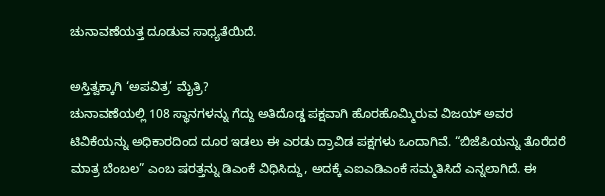ಚುನಾವಣೆಯತ್ತ ದೂಡುವ ಸಾಧ್ಯತೆಯಿದೆ.

ಅಸ್ತಿತ್ವಕ್ಕಾಗಿ ‘ಅಪವಿತ್ರ’ ಮೈತ್ರಿ?
ಚುನಾವಣೆಯಲ್ಲಿ 108 ಸ್ಥಾನಗಳನ್ನು ಗೆದ್ದು ಅತಿದೊಡ್ಡ ಪಕ್ಷವಾಗಿ ಹೊರಹೊಮ್ಮಿರುವ ವಿಜಯ್ ಅವರ ಟಿವಿಕೆಯನ್ನು ಅಧಿಕಾರದಿಂದ ದೂರ ಇಡಲು ಈ ಎರಡು ದ್ರಾವಿಡ ಪಕ್ಷಗಳು ಒಂದಾಗಿವೆ. “ಬಿಜೆಪಿಯನ್ನು ತೊರೆದರೆ ಮಾತ್ರ ಬೆಂಬಲ” ಎಂಬ ಷರತ್ತನ್ನು ಡಿಎಂಕೆ ವಿಧಿಸಿದ್ದು, ಅದಕ್ಕೆ ಎಐಎಡಿಎಂಕೆ ಸಮ್ಮತಿಸಿದೆ ಎನ್ನಲಾಗಿದೆ. ಈ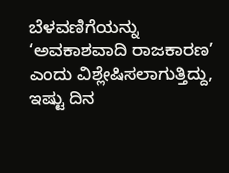ಬೆಳವಣಿಗೆಯನ್ನು ‘ಅವಕಾಶವಾದಿ ರಾಜಕಾರಣ’ ಎಂದು ವಿಶ್ಲೇಷಿಸಲಾಗುತ್ತಿದ್ದು, ಇಷ್ಟು ದಿನ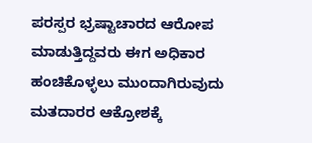ಪರಸ್ಪರ ಭ್ರಷ್ಟಾಚಾರದ ಆರೋಪ ಮಾಡುತ್ತಿದ್ದವರು ಈಗ ಅಧಿಕಾರ ಹಂಚಿಕೊಳ್ಳಲು ಮುಂದಾಗಿರುವುದು ಮತದಾರರ ಆಕ್ರೋಶಕ್ಕೆ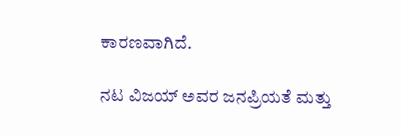ಕಾರಣವಾಗಿದೆ.

ನಟ ವಿಜಯ್ ಅವರ ಜನಪ್ರಿಯತೆ ಮತ್ತು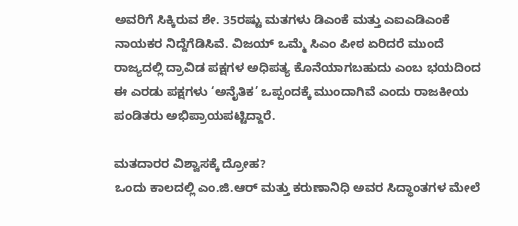ಅವರಿಗೆ ಸಿಕ್ಕಿರುವ ಶೇ. 35ರಷ್ಟು ಮತಗಳು ಡಿಎಂಕೆ ಮತ್ತು ಎಐಎಡಿಎಂಕೆ ನಾಯಕರ ನಿದ್ದೆಗೆಡಿಸಿವೆ. ವಿಜಯ್ ಒಮ್ಮೆ ಸಿಎಂ ಪೀಠ ಏರಿದರೆ ಮುಂದೆ ರಾಜ್ಯದಲ್ಲಿ ದ್ರಾವಿಡ ಪಕ್ಷಗಳ ಅಧಿಪತ್ಯ ಕೊನೆಯಾಗಬಹುದು ಎಂಬ ಭಯದಿಂದ ಈ ಎರಡು ಪಕ್ಷಗಳು ‘ಅನೈತಿಕ’ ಒಪ್ಪಂದಕ್ಕೆ ಮುಂದಾಗಿವೆ ಎಂದು ರಾಜಕೀಯ ಪಂಡಿತರು ಅಭಿಪ್ರಾಯಪಟ್ಟಿದ್ದಾರೆ.

ಮತದಾರರ ವಿಶ್ವಾಸಕ್ಕೆ ದ್ರೋಹ?
ಒಂದು ಕಾಲದಲ್ಲಿ ಎಂ.ಜಿ.ಆರ್ ಮತ್ತು ಕರುಣಾನಿಧಿ ಅವರ ಸಿದ್ಧಾಂತಗಳ ಮೇಲೆ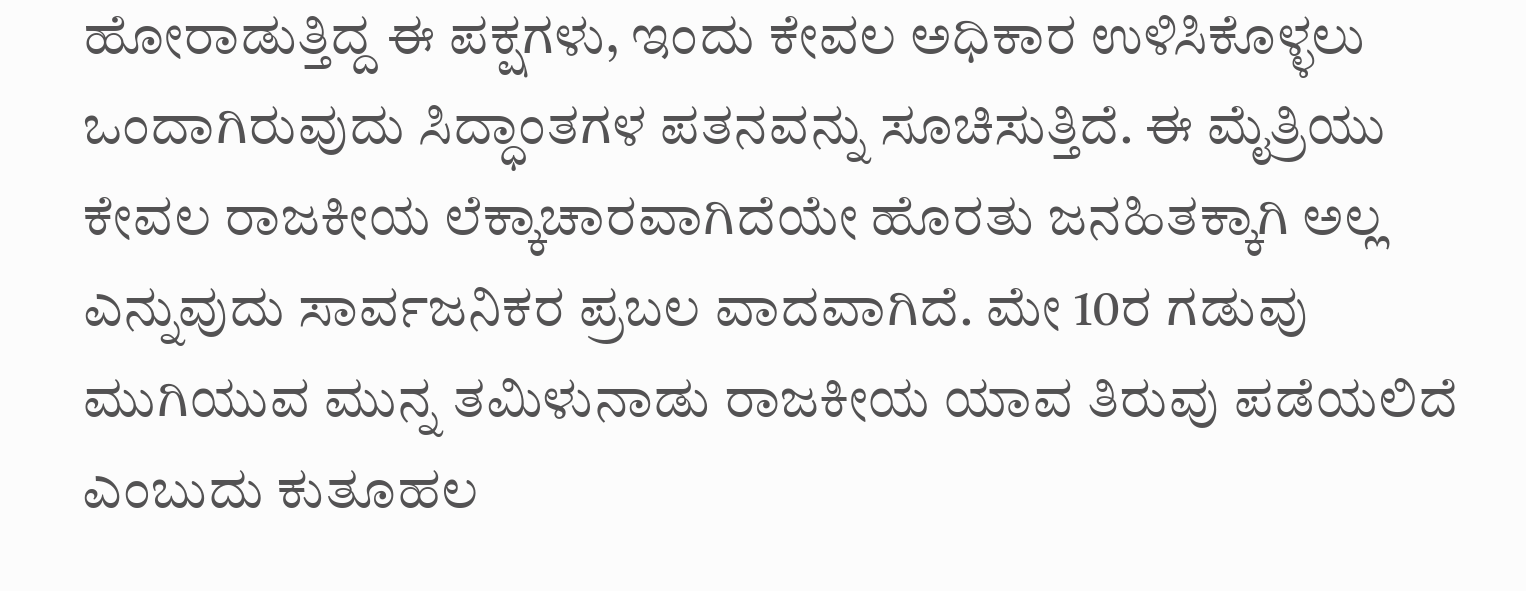ಹೋರಾಡುತ್ತಿದ್ದ ಈ ಪಕ್ಷಗಳು, ಇಂದು ಕೇವಲ ಅಧಿಕಾರ ಉಳಿಸಿಕೊಳ್ಳಲು ಒಂದಾಗಿರುವುದು ಸಿದ್ಧಾಂತಗಳ ಪತನವನ್ನು ಸೂಚಿಸುತ್ತಿದೆ. ಈ ಮೈತ್ರಿಯು ಕೇವಲ ರಾಜಕೀಯ ಲೆಕ್ಕಾಚಾರವಾಗಿದೆಯೇ ಹೊರತು ಜನಹಿತಕ್ಕಾಗಿ ಅಲ್ಲ ಎನ್ನುವುದು ಸಾರ್ವಜನಿಕರ ಪ್ರಬಲ ವಾದವಾಗಿದೆ. ಮೇ 10ರ ಗಡುವು ಮುಗಿಯುವ ಮುನ್ನ ತಮಿಳುನಾಡು ರಾಜಕೀಯ ಯಾವ ತಿರುವು ಪಡೆಯಲಿದೆ ಎಂಬುದು ಕುತೂಹಲ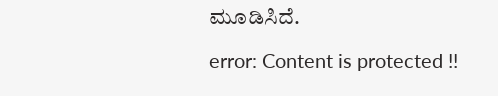ಮೂಡಿಸಿದೆ.

error: Content is protected !!